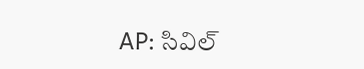AP: సివిల్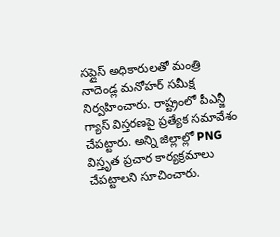సప్లైస్ అధికారులతో మంత్రి నాదెండ్ల మనోహర్ సమీక్ష నిర్వహించారు. రాష్ట్రంలో పీఎన్జీ గ్యాస్ విస్తరణపై ప్రత్యేక సమావేశం చేపట్టారు. అన్ని జిల్లాల్లో PNG విస్తృత ప్రచార కార్యక్రమాలు చేపట్టాలని సూచించారు.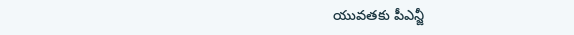యువతకు పీఎన్జీ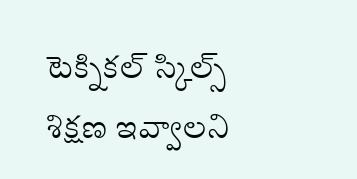టెక్నికల్ స్కిల్స్ శిక్షణ ఇవ్వాలని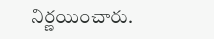నిర్ణయించారు.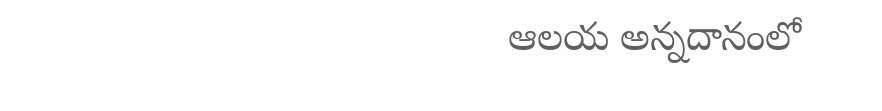ఆలయ అన్నదానంలో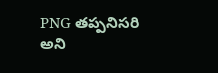PNG తప్పనిసరి అని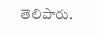తెలిపారు.